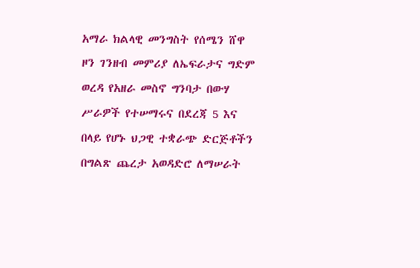አማራ ክልላዊ መንግስት የሰሜን ሸዋ ዞን ገንዘብ መምሪያ ለኤፍራታና ግድም ወረዳ የአዘራ መስኖ ግንባታ በውሃ ሥራዎች የተሠማሩና በደረጃ 5 እና በላይ የሆኑ ህጋዊ ተቋራጭ ድርጅቶችን በግልጽ ጨረታ አወዳድሮ ለማሠራት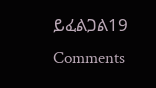ይፈልጋል19 Comments